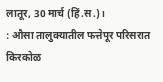लातूर, 30 मार्च (हिं.स.)।
: औसा तालुक्यातील फत्तेपूर परिसरात किरकोळ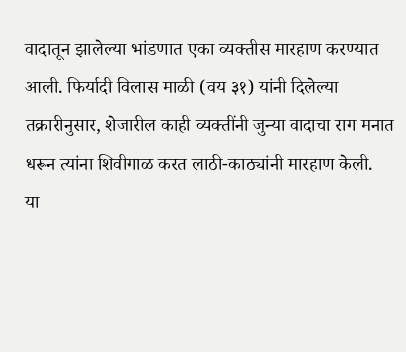वादातून झालेल्या भांडणात एका व्यक्तीस मारहाण करण्यात आली. फिर्यादी विलास माळी (वय ३१) यांनी दिलेल्या तक्रारीनुसार, शेजारील काही व्यक्तींनी जुन्या वादाचा राग मनात धरून त्यांना शिवीगाळ करत लाठी-काठ्यांनी मारहाण केली.
या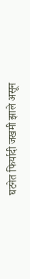घटनेत फिर्यादी जखमी झाले असून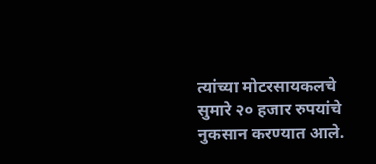त्यांच्या मोटरसायकलचे सुमारे २० हजार रुपयांचे नुकसान करण्यात आले.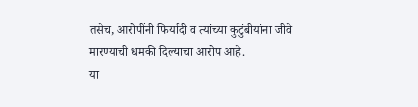तसेच, आरोपींनी फिर्यादी व त्यांच्या कुटुंबीयांना जीवे मारण्याची धमकी दिल्याचा आरोप आहे.
या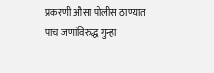प्रकरणी औसा पोलीस ठाण्यात पाच जणांविरुद्ध गुन्हा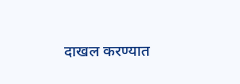दाखल करण्यात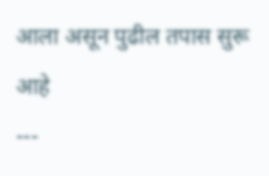आला असून पुढील तपास सुरू आहे
---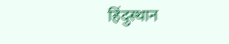हिंदुस्थान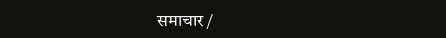समाचार /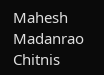Mahesh Madanrao Chitnis